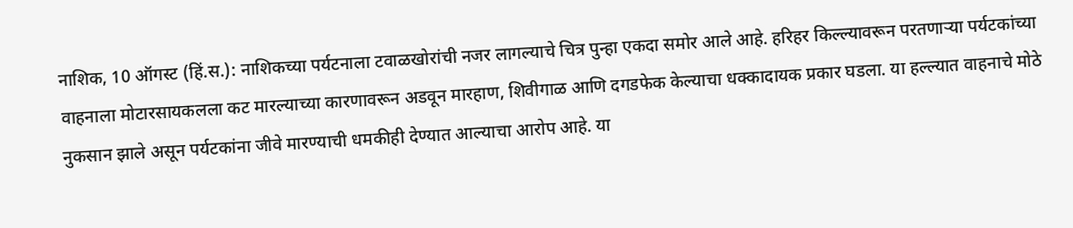नाशिक, 10 ऑगस्ट (हिं.स.): नाशिकच्या पर्यटनाला टवाळखोरांची नजर लागल्याचे चित्र पुन्हा एकदा समोर आले आहे. हरिहर किल्ल्यावरून परतणाऱ्या पर्यटकांच्या वाहनाला मोटारसायकलला कट मारल्याच्या कारणावरून अडवून मारहाण, शिवीगाळ आणि दगडफेक केल्याचा धक्कादायक प्रकार घडला. या हल्ल्यात वाहनाचे मोठे नुकसान झाले असून पर्यटकांना जीवे मारण्याची धमकीही देण्यात आल्याचा आरोप आहे. या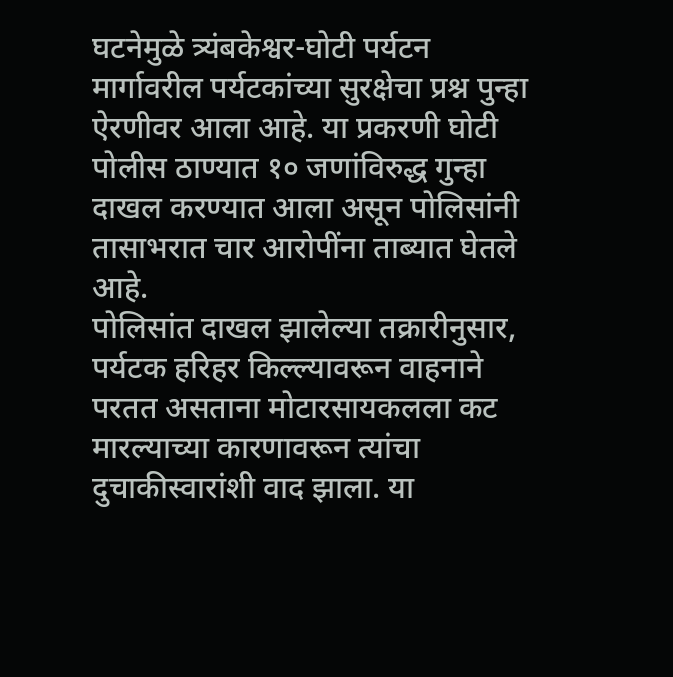घटनेमुळे त्र्यंबकेश्वर-घोटी पर्यटन मार्गावरील पर्यटकांच्या सुरक्षेचा प्रश्न पुन्हा ऐरणीवर आला आहे. या प्रकरणी घोटी पोलीस ठाण्यात १० जणांविरुद्ध गुन्हा दाखल करण्यात आला असून पोलिसांनी तासाभरात चार आरोपींना ताब्यात घेतले आहे.
पोलिसांत दाखल झालेल्या तक्रारीनुसार, पर्यटक हरिहर किल्ल्यावरून वाहनाने परतत असताना मोटारसायकलला कट मारल्याच्या कारणावरून त्यांचा दुचाकीस्वारांशी वाद झाला. या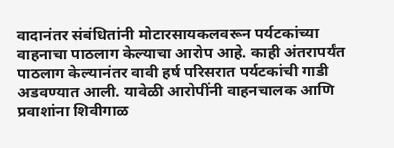वादानंतर संबंधितांनी मोटारसायकलवरून पर्यटकांच्या वाहनाचा पाठलाग केल्याचा आरोप आहे. काही अंतरापर्यंत पाठलाग केल्यानंतर वावी हर्ष परिसरात पर्यटकांची गाडी अडवण्यात आली. यावेळी आरोपींनी वाहनचालक आणि प्रवाशांना शिवीगाळ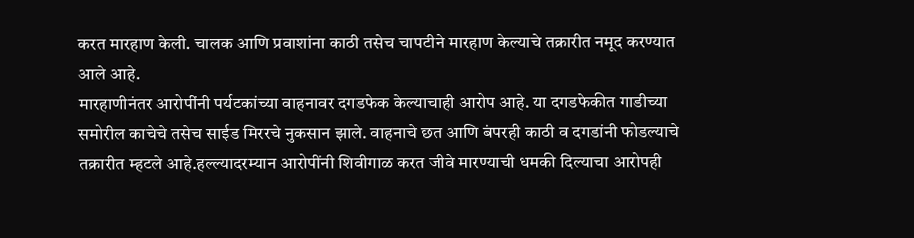करत मारहाण केली. चालक आणि प्रवाशांना काठी तसेच चापटीने मारहाण केल्याचे तक्रारीत नमूद करण्यात आले आहे.
मारहाणीनंतर आरोपींनी पर्यटकांच्या वाहनावर दगडफेक केल्याचाही आरोप आहे. या दगडफेकीत गाडीच्या समोरील काचेचे तसेच साईड मिररचे नुकसान झाले. वाहनाचे छत आणि बंपरही काठी व दगडांनी फोडल्याचे तक्रारीत म्हटले आहे.हल्ल्यादरम्यान आरोपींनी शिवीगाळ करत जीवे मारण्याची धमकी दिल्याचा आरोपही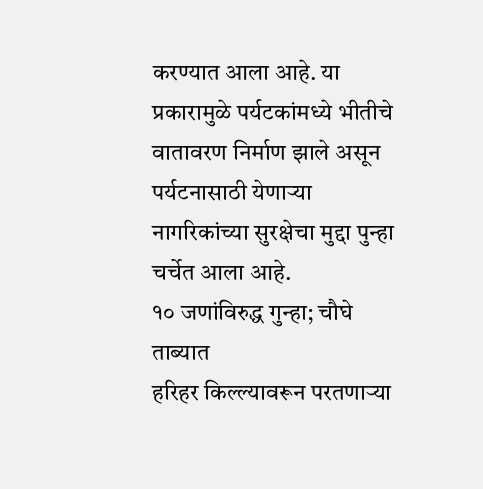करण्यात आला आहे. या प्रकारामुळे पर्यटकांमध्ये भीतीचे वातावरण निर्माण झाले असून पर्यटनासाठी येणाऱ्या नागरिकांच्या सुरक्षेचा मुद्दा पुन्हा चर्चेत आला आहे.
१० जणांविरुद्ध गुन्हा; चौघे ताब्यात
हरिहर किल्ल्यावरून परतणाऱ्या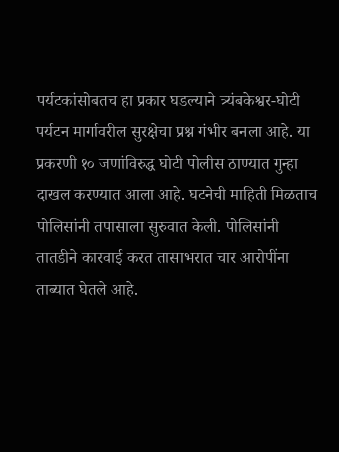पर्यटकांसोबतच हा प्रकार घडल्याने त्र्यंबकेश्वर-घोटी पर्यटन मार्गावरील सुरक्षेचा प्रश्न गंभीर बनला आहे. या प्रकरणी १० जणांविरुद्ध घोटी पोलीस ठाण्यात गुन्हा दाखल करण्यात आला आहे. घटनेची माहिती मिळताच पोलिसांनी तपासाला सुरुवात केली. पोलिसांनी तातडीने कारवाई करत तासाभरात चार आरोपींना ताब्यात घेतले आहे.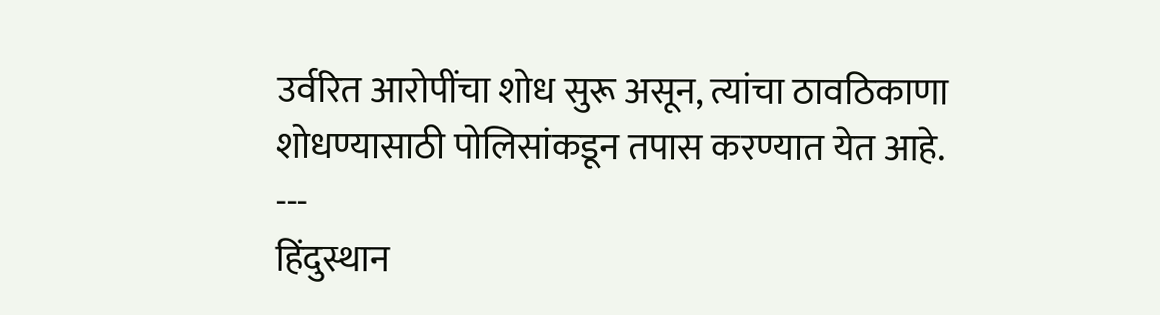उर्वरित आरोपींचा शोध सुरू असून, त्यांचा ठावठिकाणा शोधण्यासाठी पोलिसांकडून तपास करण्यात येत आहे.
---
हिंदुस्थान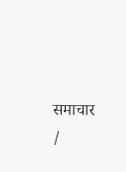समाचार /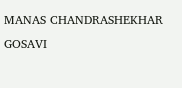MANAS CHANDRASHEKHAR GOSAVI